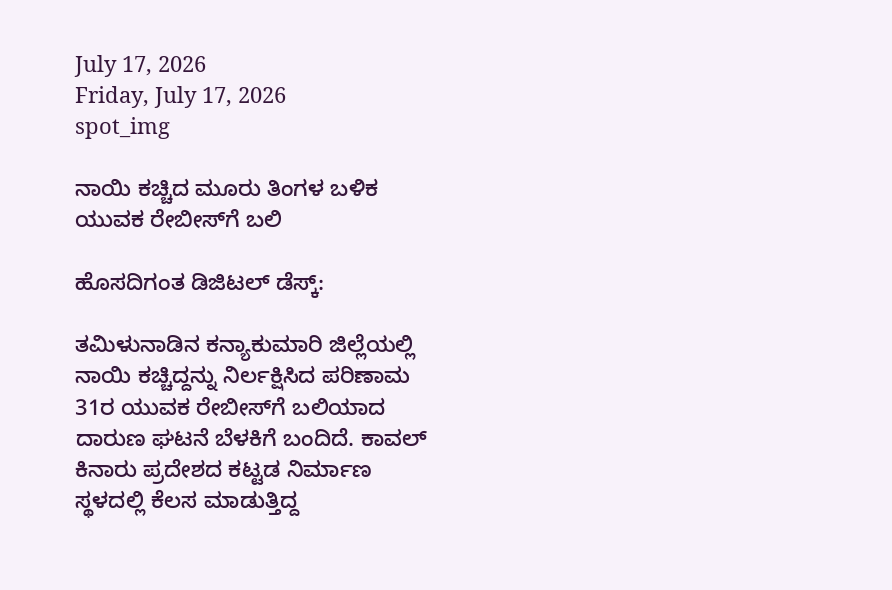July 17, 2026
Friday, July 17, 2026
spot_img

ನಾಯಿ ಕಚ್ಚಿದ ಮೂರು ತಿಂಗಳ ಬಳಿಕ ಯುವಕ ರೇಬೀಸ್‌ಗೆ ಬಲಿ

ಹೊಸದಿಗಂತ ಡಿಜಿಟಲ್ ಡೆಸ್ಕ್:

ತಮಿಳುನಾಡಿನ ಕನ್ಯಾಕುಮಾರಿ ಜಿಲ್ಲೆಯಲ್ಲಿ ನಾಯಿ ಕಚ್ಚಿದ್ದನ್ನು ನಿರ್ಲಕ್ಷಿಸಿದ ಪರಿಣಾಮ 31ರ ಯುವಕ ರೇಬೀಸ್‌ಗೆ ಬಲಿಯಾದ ದಾರುಣ ಘಟನೆ ಬೆಳಕಿಗೆ ಬಂದಿದೆ. ಕಾವಲ್ ಕಿನಾರು ಪ್ರದೇಶದ ಕಟ್ಟಡ ನಿರ್ಮಾಣ ಸ್ಥಳದಲ್ಲಿ ಕೆಲಸ ಮಾಡುತ್ತಿದ್ದ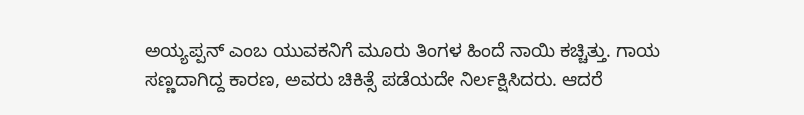ಅಯ್ಯಪ್ಪನ್ ಎಂಬ ಯುವಕನಿಗೆ ಮೂರು ತಿಂಗಳ ಹಿಂದೆ ನಾಯಿ ಕಚ್ಚಿತ್ತು. ಗಾಯ ಸಣ್ಣದಾಗಿದ್ದ ಕಾರಣ, ಅವರು ಚಿಕಿತ್ಸೆ ಪಡೆಯದೇ ನಿರ್ಲಕ್ಷಿಸಿದರು. ಆದರೆ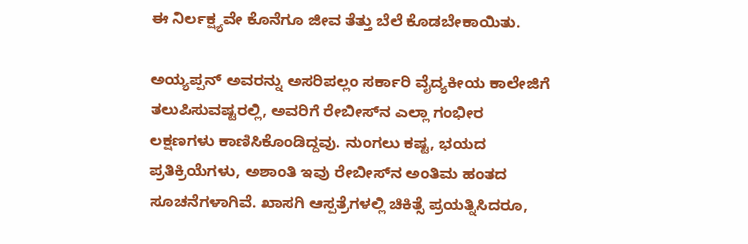ಈ ನಿರ್ಲಕ್ಷ್ಯವೇ ಕೊನೆಗೂ ಜೀವ ತೆತ್ತು ಬೆಲೆ ಕೊಡಬೇಕಾಯಿತು.

ಅಯ್ಯಪ್ಪನ್ ಅವರನ್ನು ಅಸರಿಪಲ್ಲಂ ಸರ್ಕಾರಿ ವೈದ್ಯಕೀಯ ಕಾಲೇಜಿಗೆ ತಲುಪಿಸುವಷ್ಟರಲ್ಲಿ, ಅವರಿಗೆ ರೇಬೀಸ್‌ನ ಎಲ್ಲಾ ಗಂಭೀರ ಲಕ್ಷಣಗಳು ಕಾಣಿಸಿಕೊಂಡಿದ್ದವು. ನುಂಗಲು ಕಷ್ಟ, ಭಯದ ಪ್ರತಿಕ್ರಿಯೆಗಳು, ಅಶಾಂತಿ ಇವು ರೇಬೀಸ್‌ನ ಅಂತಿಮ ಹಂತದ ಸೂಚನೆಗಳಾಗಿವೆ. ಖಾಸಗಿ ಆಸ್ಪತ್ರೆಗಳಲ್ಲಿ ಚಿಕಿತ್ಸೆ ಪ್ರಯತ್ನಿಸಿದರೂ,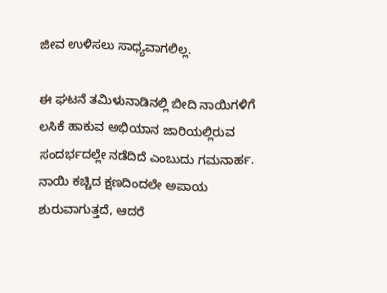ಜೀವ ಉಳಿಸಲು ಸಾಧ್ಯವಾಗಲಿಲ್ಲ.

ಈ ಘಟನೆ ತಮಿಳುನಾಡಿನಲ್ಲಿ ಬೀದಿ ನಾಯಿಗಳಿಗೆ ಲಸಿಕೆ ಹಾಕುವ ಅಭಿಯಾನ ಜಾರಿಯಲ್ಲಿರುವ ಸಂದರ್ಭದಲ್ಲೇ ನಡೆದಿದೆ ಎಂಬುದು ಗಮನಾರ್ಹ. ನಾಯಿ ಕಚ್ಚಿದ ಕ್ಷಣದಿಂದಲೇ ಅಪಾಯ ಶುರುವಾಗುತ್ತದೆ, ಆದರೆ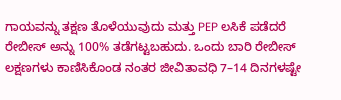ಗಾಯವನ್ನು ತಕ್ಷಣ ತೊಳೆಯುವುದು ಮತ್ತು PEP ಲಸಿಕೆ ಪಡೆದರೆ ರೇಬೀಸ್ ಅನ್ನು 100% ತಡೆಗಟ್ಟಬಹುದು. ಒಂದು ಬಾರಿ ರೇಬೀಸ್ ಲಕ್ಷಣಗಳು ಕಾಣಿಸಿಕೊಂಡ ನಂತರ ಜೀವಿತಾವಧಿ 7–14 ದಿನಗಳಷ್ಟೇ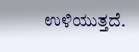ಉಳಿಯುತ್ತದೆ.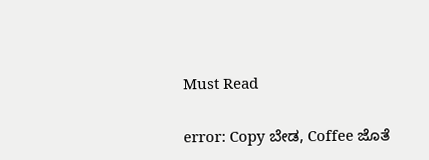Must Read

error: Copy ಬೇಡ, Coffee ಜೊತೆ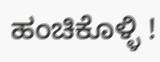ಹಂಚಿಕೊಳ್ಳಿ !